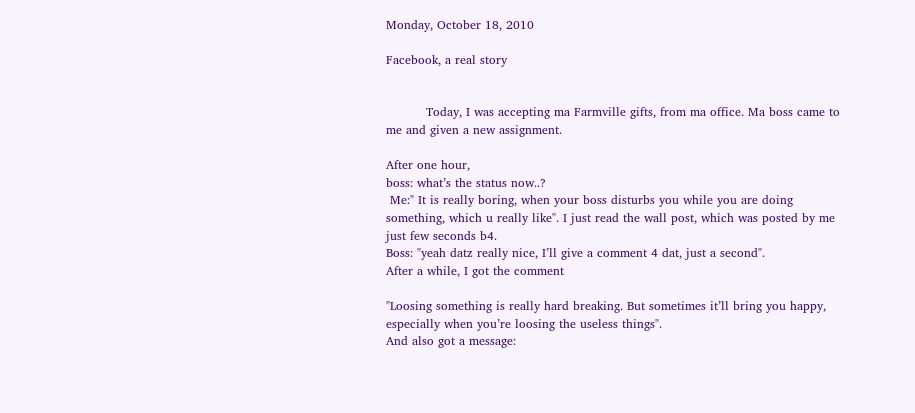Monday, October 18, 2010

Facebook, a real story


          Today, I was accepting ma Farmville gifts, from ma office. Ma boss came to me and given a new assignment.

After one hour,
boss: what’s the status now..?
 Me:" It is really boring, when your boss disturbs you while you are doing something, which u really like". I just read the wall post, which was posted by me just few seconds b4.
Boss: "yeah datz really nice, I’ll give a comment 4 dat, just a second".
After a while, I got the comment

"Loosing something is really hard breaking. But sometimes it’ll bring you happy, especially when you’re loosing the useless things".
And also got a message: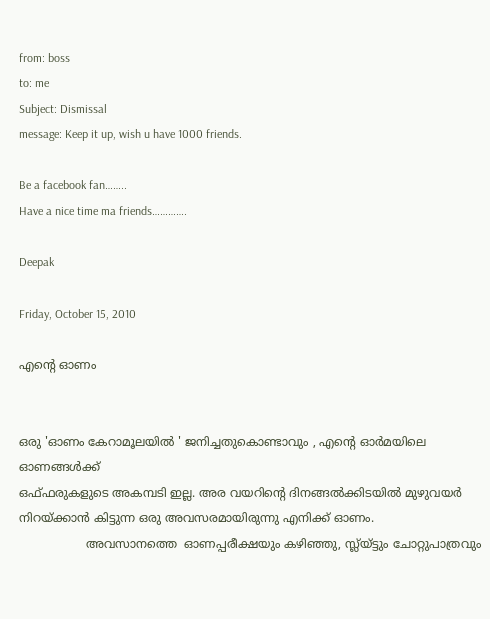from: boss
to: me
Subject: Dismissal
message: Keep it up, wish u have 1000 friends.

Be a facebook fan……..
Have a nice time ma friends………….

Deepak

Friday, October 15, 2010

എന്‍റെ ഓണം


ഒരു 'ഓണം കേറാമൂലയില്‍ ' ജനിച്ചതുകൊണ്ടാവും , എന്‍റെ ഓര്‍മയിലെ ഓണങ്ങള്‍ക്ക്
ഒഫ്ഫരുകളുടെ അകമ്പടി ഇല്ല. അര വയറിന്‍റെ ദിനങ്ങല്‍ക്കിടയില്‍ മുഴുവയര്‍ നിറയ്ക്കാന്‍ കിട്ടുന്ന ഒരു അവസരമായിരുന്നു എനിക്ക് ഓണം.
                  അവസാനത്തെ  ഓണപ്പരീക്ഷയും കഴിഞ്ഞു, സ്ല്യ്ട്ടും ചോറ്റുപാത്രവും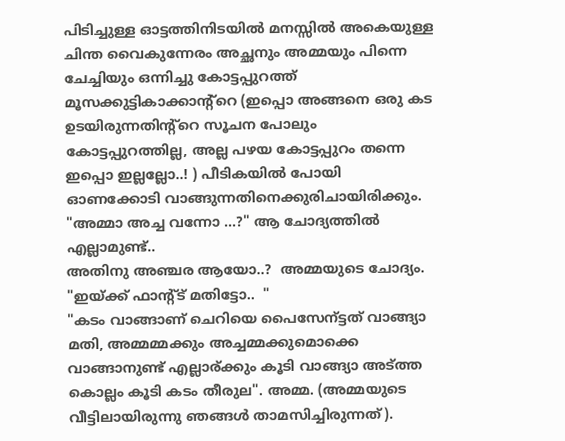പിടിച്ചുള്ള ഓട്ടത്തിനിടയില്‍ മനസ്സില്‍ അകെയുള്ള ചിന്ത വൈകുന്നേരം അച്ഛനും അമ്മയും പിന്നെ  ചേച്ചിയും ഒന്നിച്ചു കോട്ടപ്പുറത്ത് മൂസക്കുട്ടികാക്കാന്റ്റെ (ഇപ്പൊ അങ്ങനെ ഒരു കട ഉടയിരുന്നതിന്റ്റെ സൂചന പോലും കോട്ടപ്പുറത്തില്ല, അല്ല പഴയ കോട്ടപ്പുറം തന്നെ ഇപ്പൊ ഇല്ലല്ലോ..! ) പീടികയില്‍ പോയി ഓണക്കോടി വാങ്ങുന്നതിനെക്കുരിചായിരിക്കും.
"അമ്മാ അച്ച വന്നോ ...?" ആ ചോദ്യത്തില്‍ എല്ലാമുണ്ട്..
അതിനു അഞ്ചര ആയോ..?  അമ്മയുടെ ചോദ്യം.
"ഇയ്ക്ക് ഫാന്റ്ട് മതിട്ടോ..  "
"കടം വാങ്ങാണ്‌ ചെറിയെ പൈസേന്ട്ടത് വാങ്ങ്യാ മതി, അമ്മമ്മക്കും അച്ചമ്മക്കുമൊക്കെ വാങ്ങാനുണ്ട് എല്ലാര്ക്കും കൂടി വാങ്ങ്യാ അട്ത്ത കൊല്ലം കൂടി കടം തീരുല". അമ്മ. (അമ്മയുടെ വീട്ടിലായിരുന്നു ഞങ്ങള്‍ താമസിച്ചിരുന്നത്).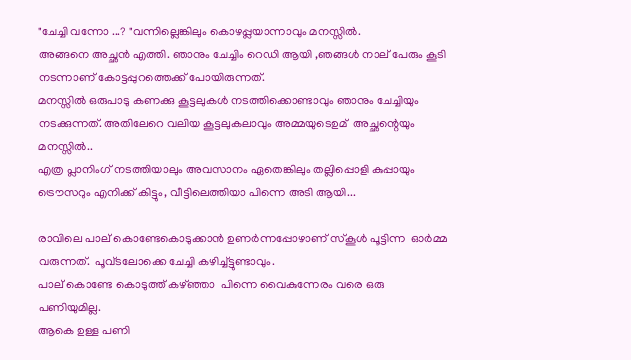"ചേച്ചി വന്നോ ...? "വന്നില്ലെങ്കിലും കൊഴപ്പ്ലയാന്നാവും മനസ്സില്‍.
അങ്ങനെ അച്ഛന്‍ എത്തി. ഞാനും ചേച്ചിം റെഡി ആയി ,ഞങ്ങള്‍ നാല് പേരും കൂടി നടന്നാണ് കോട്ടപ്പുറത്തെക്ക് പോയിരുന്നത്.
മനസ്സില്‍ ഒരുപാടു കണക്കു കൂട്ടലുകള്‍ നടത്തിക്കൊണ്ടാവും ഞാനും ചേച്ചിയും നടക്കുന്നത്. അതിലേറെ വലിയ കൂട്ടലുകലാവും അമ്മയുടെഉമ്  അച്ഛന്റെയും മനസ്സില്‍..
എത്ര പ്ലാനിംഗ് നടത്തിയാലും അവസാനം ഏതെങ്കിലും തല്ലിപ്പൊളി കുപ്പായും ട്രൌസറും എനിക്ക് കിട്ടും, വീട്ടിലെത്തിയാ പിന്നെ അടി ആയി...

രാവിലെ പാല് കൊണ്ടേകൊടുക്കാന്‍ ഉണര്‍ന്നപ്പോഴാണ് സ്കൂള്‍ പൂട്ടിന്ന  ഓര്‍മ്മ വരുന്നത്.  പൂവ്ടലോക്കെ ചേച്ചി കഴിച്ച്ട്ടുണ്ടാവും.
പാല് കൊണ്ടേ കൊടുത്ത് കഴ്ഞ്ഞാ  പിന്നെ വൈകുന്നേരം വരെ ഒരു പണിയുമില്ല.
ആകെ ഉള്ള പണി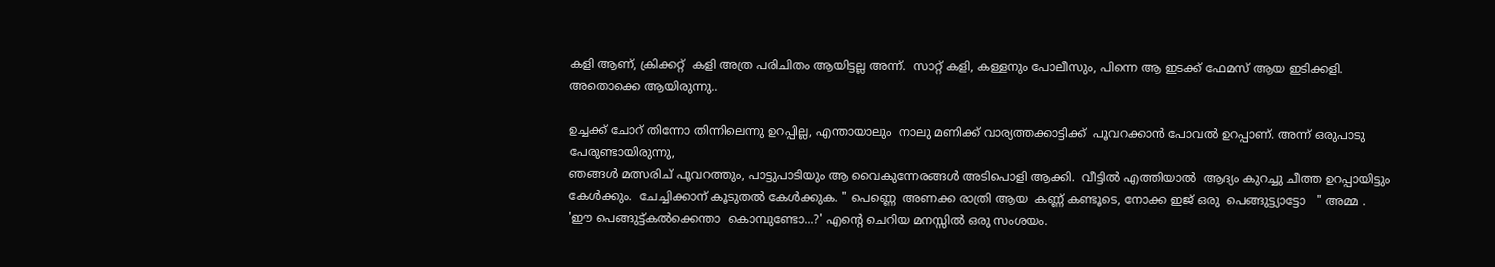കളി ആണ്, ക്രിക്കറ്റ്‌  കളി അത്ര പരിചിതം ആയിട്ടല്ല അന്ന്.  സാറ്റ് കളി, കള്ളനും പോലീസും, പിന്നെ ആ ഇടക്ക് ഫേമസ് ആയ ഇടിക്കളി. അതൊക്കെ ആയിരുന്നു..

ഉച്ചക്ക് ചോറ് തിന്നോ തിന്നിലെന്നു ഉറപ്പില്ല, എന്തായാലും  നാലു മണിക്ക് വാര്യത്തക്കാട്ടിക്ക്  പൂവറക്കാന്‍ പോവല്‍ ഉറപ്പാണ്‌. അന്ന് ഒരുപാടു പേരുണ്ടായിരുന്നു,
ഞങ്ങള്‍ മത്സരിച് പൂവറത്തും, പാട്ടുപാടിയും ആ വൈകുന്നേരങ്ങള്‍ അടിപൊളി ആക്കി.  വീട്ടില്‍ എത്തിയാല്‍  ആദ്യം കുറച്ചു ചീത്ത ഉറപ്പായിട്ടും കേള്‍ക്കും.  ചേച്ചിക്കാന് കൂടുതല്‍ കേള്‍ക്കുക. " പെണ്ണെ  അണക്ക രാത്രി ആയ  കണ്ണ് കണ്ടൂടെ, നോക്ക ഇജ് ഒരു  പെങ്ങുട്ട്യാട്ടോ   " അമ്മ .
'ഈ പെങ്ങുട്ട്കല്‍ക്കെന്താ  കൊമ്പുണ്ടോ...?' എന്‍റെ ചെറിയ മനസ്സില്‍ ഒരു സംശയം.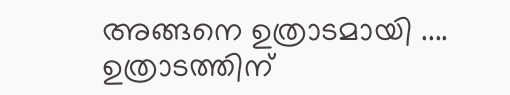അങ്ങനെ ഉത്രാടമായി ....
ഉത്രാടത്തിന്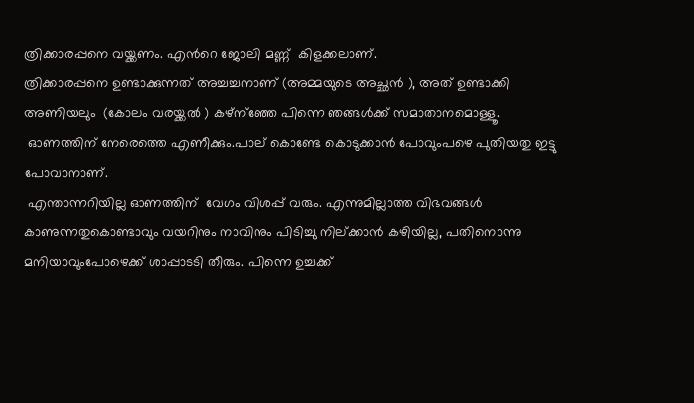ത്രിക്കാരപ്പനെ വയ്ക്കണം. എന്‍റെ ജോലി മണ്ണ്  കിളക്കലാണ്.
ത്രിക്കാരപ്പനെ ഉണ്ടാക്കുന്നത് അച്ചച്ചനാണ് (അമ്മയുടെ അച്ഛന്‍ ), അത് ഉണ്ടാക്കി അണിയലും  (കോലം വരയ്ക്കല്‍ ) കഴ്ന്ഞ്ഞേ പിന്നെ ഞങ്ങള്‍ക്ക് സമാതാനമൊള്ളൂ.
 ഓണത്തിന് നേരെത്തെ എണീക്കും.പാല് കൊണ്ടേ കൊടുക്കാന്‍ പോവുംപഴെ പുതിയതു ഇട്ടു പോവാനാണ്.
 എന്താന്നറിയില്ല ഓണത്തിന്  വേഗം വിശപ്പ്‌ വരും. എന്നുമില്ലാത്ത വിഭവങ്ങള്‍ കാണുന്നതുകൊണ്ടാവും വയറിനും നാവിനും പിടിച്ചു നില്ക്കാന്‍ കഴിയില്ല, പതിനൊന്നു മനിയാവുംപോഴെക്ക് ശാപ്പാടടി തീരും. പിന്നെ ഉച്ചക്ക്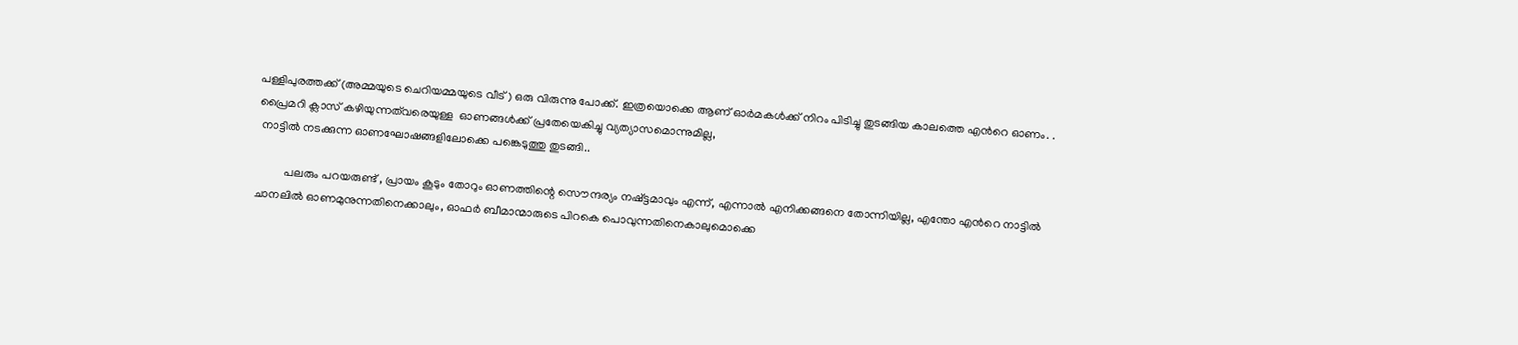പള്ളിപുരത്തക്ക് (അമ്മയുടെ ചെറിയമ്മയുടെ വീട് ) ഒരു വിരുന്നു പോക്ക്. ഇത്രയൊക്കെ ആണ് ഓര്‍മകള്‍ക്ക് നിറം പിടിച്ചു തുടങ്ങിയ കാലത്തെ എന്‍റെ ഓണം. .
പ്രൈമറി ക്ലാസ് കഴിയുന്നത്‌വരെയുള്ള  ഓണങ്ങള്‍ക്ക് പ്രതേയെകിച്ചു വ്യത്യാസമൊന്നുമില്ല,
 നാട്ടില്‍ നടക്കുന്ന ഓണഘോഷങ്ങളിലോക്കെ പങ്കെടുത്തു തുടങ്ങി..

          പലരും പറയരുണ്ട് , പ്രായം കൂടും തോറും ഓണത്തിന്റെ സൌന്ദര്യം നഷ്ട്ടമാവും എന്ന്, എന്നാല്‍ എനിക്കങ്ങനെ തോന്നിയില്ല, എന്തോ എന്‍റെ നാട്ടില്‍ ചാനലില്‍ ഓണമുനുന്നതിനെക്കാലും, ഓഫര്‍ ബീമാന്മാരുടെ പിറകെ പൊവുന്നതിനെകാലുമൊക്കെ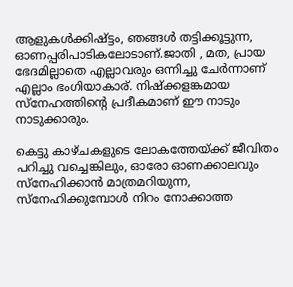ആളുകള്‍ക്കിഷ്ട്ടം, ഞങ്ങള്‍ തട്ടിക്കൂട്ടുന്ന, ഓണപ്പരിപാടികലോടാണ്.ജാതി , മത, പ്രായ ഭേദമില്ലാതെ എല്ലാവരും ഒന്നിച്ചു ചേര്‍ന്നാണ് എല്ലാം ഭംഗിയാകാര്. നിഷ്ക്കളങ്കമായ സ്നേഹത്തിന്റെ പ്രദീകമാണ് ഈ നാടും നാടുക്കാരും.

കെട്ടു കാഴ്ചകളുടെ ലോകത്തേയ്ക്ക് ജീവിതം പറിച്ചു വച്ചെങ്കിലും, ഓരോ ഓണക്കാലവും സ്നേഹിക്കാന്‍ മാത്രമറിയുന്ന, സ്നേഹിക്കുമ്പോള്‍ നിറം നോക്കാത്ത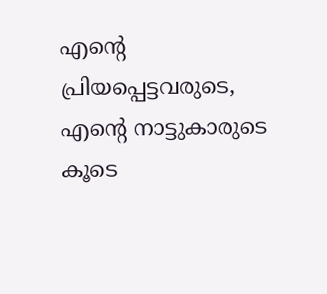എന്‍റെ പ്രിയപ്പെട്ടവരുടെ, എന്‍റെ നാട്ടുകാരുടെ കൂടെ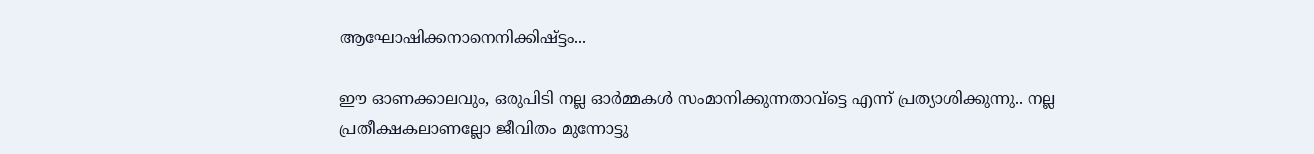ആഘോഷിക്കനാനെനിക്കിഷ്ട്ടം...

ഈ ഓണക്കാലവും, ഒരുപിടി നല്ല ഓര്‍മ്മകള്‍ സംമാനിക്കുന്നതാവ്ട്ടെ എന്ന് പ്രത്യാശിക്കുന്നു.. നല്ല പ്രതീക്ഷകലാണല്ലോ ജീവിതം മുന്നോട്ടു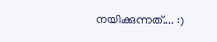നയിക്കുന്നത്.... :)